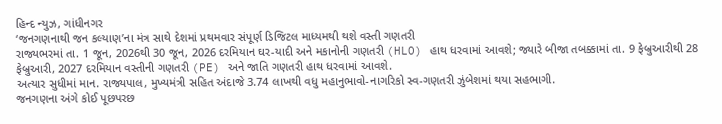હિન્દ ન્યુઝ, ગાંધીનગર
‘જનગણનાથી જન કલ્યાણ’ના મંત્ર સાથે દેશમાં પ્રથમવાર સંપૂર્ણ ડિજિટલ માધ્યમથી થશે વસ્તી ગણતરી
રાજ્યભરમાં તા. 1 જૂન, 2026થી 30 જૂન, 2026 દરમિયાન ઘર-યાદી અને મકાનોની ગણતરી (HLO) હાથ ધરવામાં આવશે; જ્યારે બીજા તબક્કામાં તા. 9 ફેબ્રુઆરીથી 28 ફેબ્રુઆરી, 2027 દરમિયાન વસ્તીની ગણતરી (PE) અને જાતિ ગણતરી હાથ ધરવામાં આવશે.
અત્યાર સુધીમાં માન. રાજ્યપાલ, મુખ્યમંત્રી સહિત અંદાજે 3.74 લાખથી વધુ મહાનુભાવો-નાગરિકો સ્વ-ગણતરી ઝુંબેશમાં થયા સહભાગી.
જનગણના અંગે કોઈ પૂછપરછ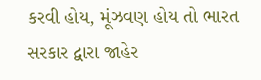કરવી હોય, મૂંઝવણ હોય તો ભારત સરકાર દ્વારા જાહેર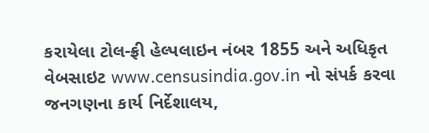કરાયેલા ટોલ-ફ્રી હેલ્પલાઇન નંબર 1855 અને અધિકૃત વેબસાઇટ www.censusindia.gov.in નો સંપર્ક કરવા જનગણના કાર્ય નિર્દેશાલય,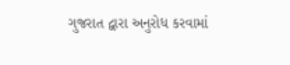ગુજરાત દ્વારા અનુરોધ કરવામાં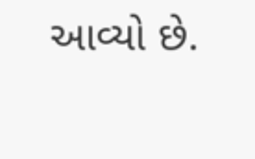આવ્યો છે.